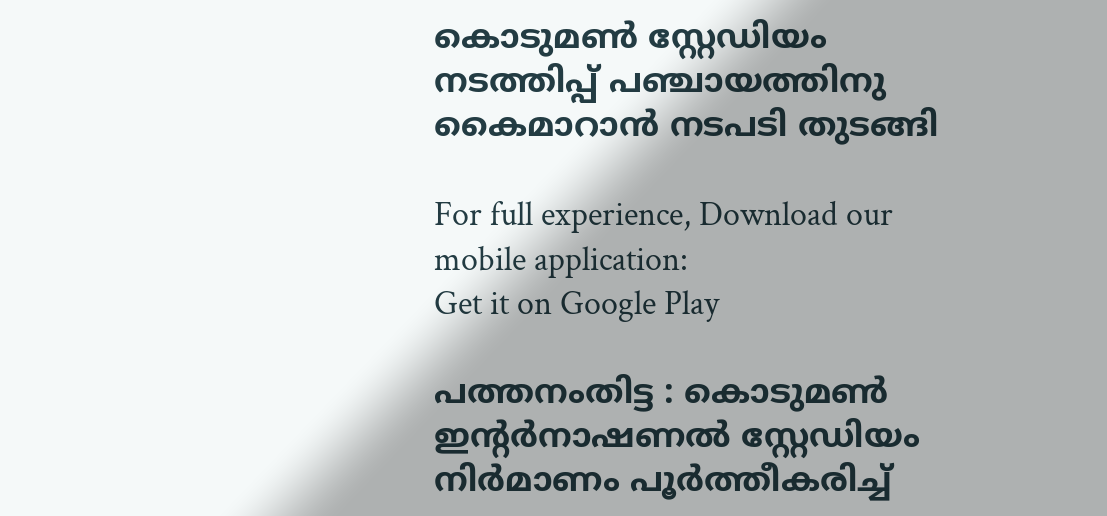കൊടുമണ്‍ സ്റ്റേഡിയം നടത്തിപ്പ് പഞ്ചായത്തിനു കൈമാറാന്‍ നടപടി തുടങ്ങി

For full experience, Download our mobile application:
Get it on Google Play

പത്തനംതിട്ട : കൊടുമണ്‍ ഇന്റര്‍നാഷണല്‍ സ്റ്റേഡിയം നിര്‍മാണം പൂര്‍ത്തീകരിച്ച്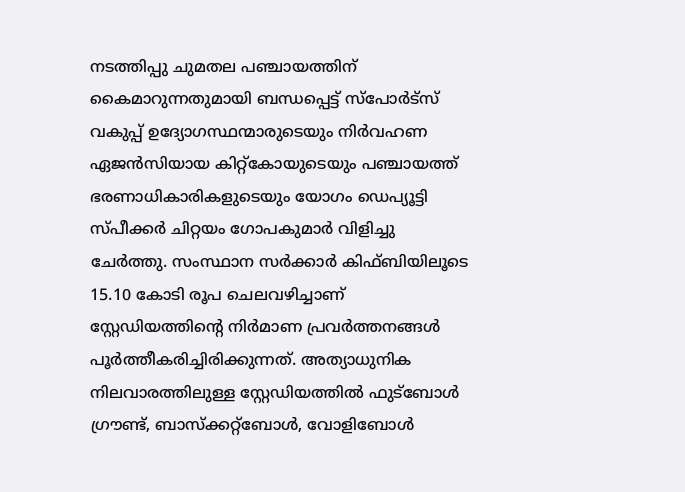നടത്തിപ്പു ചുമതല പഞ്ചായത്തിന് കൈമാറുന്നതുമായി ബന്ധപ്പെട്ട് സ്‌പോര്‍ട്‌സ് വകുപ്പ് ഉദ്യോഗസ്ഥന്മാരുടെയും നിര്‍വഹണ ഏജന്‍സിയായ കിറ്റ്‌കോയുടെയും പഞ്ചായത്ത് ഭരണാധികാരികളുടെയും യോഗം ഡെപ്യൂട്ടി സ്പീക്കര്‍ ചിറ്റയം ഗോപകുമാര്‍ വിളിച്ചു ചേര്‍ത്തു. സംസ്ഥാന സര്‍ക്കാര്‍ കിഫ്ബിയിലൂടെ 15.10 കോടി രൂപ ചെലവഴിച്ചാണ് സ്റ്റേഡിയത്തിന്റെ നിര്‍മാണ പ്രവര്‍ത്തനങ്ങള്‍ പൂര്‍ത്തീകരിച്ചിരിക്കുന്നത്. അത്യാധുനിക നിലവാരത്തിലുള്ള സ്റ്റേഡിയത്തില്‍ ഫുട്ബോള്‍ ഗ്രൗണ്ട്, ബാസ്‌ക്കറ്റ്ബോള്‍, വോളിബോള്‍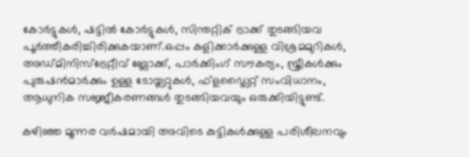കോര്‍ട്ടുകള്‍, ഷട്ടില്‍ കോര്‍ട്ടുകള്‍, സിന്തറ്റിക് ട്രാക്ക് തുടങ്ങിയവ പൂര്‍ത്തീകരിച്ചിരിക്കുകയാണ്.ഒപ്പം കളിക്കാര്‍ക്കുള്ള വിശ്രമമുറികള്‍, അഡ്മിനിസ്ട്രേറ്റീവ് ബ്ലോക്ക്, പാര്‍ക്കിംഗ് സൗകര്യം, സ്ത്രീകള്‍ക്കും പുരുഷന്‍മാര്‍ക്കും ഉള്ള ടോയ്ലറ്റുകള്‍, ഫ്ളഡ്ലൈറ്റ് സംവിധാനം, ആധുനിക സജ്ജീകരണങ്ങള്‍ തുടങ്ങിയവയും ഒരുക്കിയിട്ടുണ്ട്.

കഴിഞ്ഞ മൂന്നര വര്‍ഷമായി അവിടെ കുട്ടികള്‍ക്കുള്ള പരിശീലനവും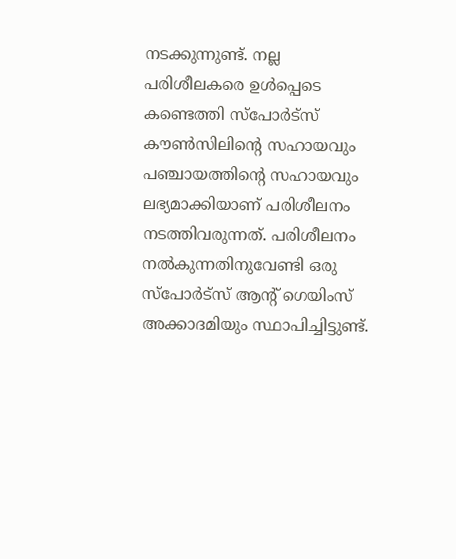നടക്കുന്നുണ്ട്. നല്ല പരിശീലകരെ ഉള്‍പ്പെടെ കണ്ടെത്തി സ്പോര്‍ട്സ് കൗണ്‍സിലിന്റെ സഹായവും പഞ്ചായത്തിന്റെ സഹായവും ലഭ്യമാക്കിയാണ് പരിശീലനം നടത്തിവരുന്നത്. പരിശീലനം നല്‍കുന്നതിനുവേണ്ടി ഒരു സ്പോര്‍ട്സ് ആന്റ് ഗെയിംസ് അക്കാദമിയും സ്ഥാപിച്ചിട്ടുണ്ട്.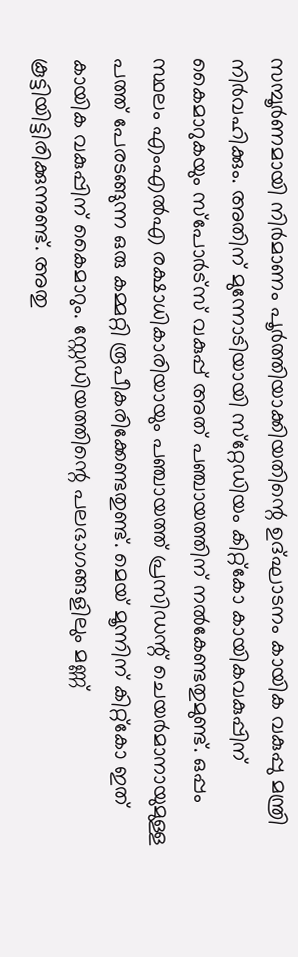സമ്പൂര്‍ണമായി നിര്‍മാണം പൂര്‍ത്തിയാക്കിയതിന്റെ ഉദ്ഘാടനം കായിക വകുപ്പു മന്ത്രി നിര്‍വഹിക്കും. അതിന് മുന്നോടിയായി സ്‌റ്റേഡിയം കിറ്റ്‌കോ കായികവകുപ്പിന് കൈമാറുകയും സ്‌പോര്‍ട്‌സ് വകുപ്പ് അത് പഞ്ചായത്തിന് നല്‍കേണ്ടതുമുണ്ട്. ഒപ്പം സ്ഥലം എംഎല്‍എ രക്ഷാധികാരിയായും പഞ്ചായത്ത് പ്രസിഡന്റ് ചെയര്‍മാനായുമുള്ള പത്ത് പേരടങ്ങുന്ന ഒരു കമ്മറ്റി രൂപീകരിക്കേണ്ടതുണ്ട്. മെയ് മൂന്നിന് കിറ്റ്‌കോ ഇത് കായിക വകുപ്പിന് കൈമാറും. സ്റ്റേഡിയത്തിന്റെ പലഭാഗങ്ങളിലും മണ്ണ് കൂട്ടിയിട്ടിരിക്കുന്നുണ്ട്. അതു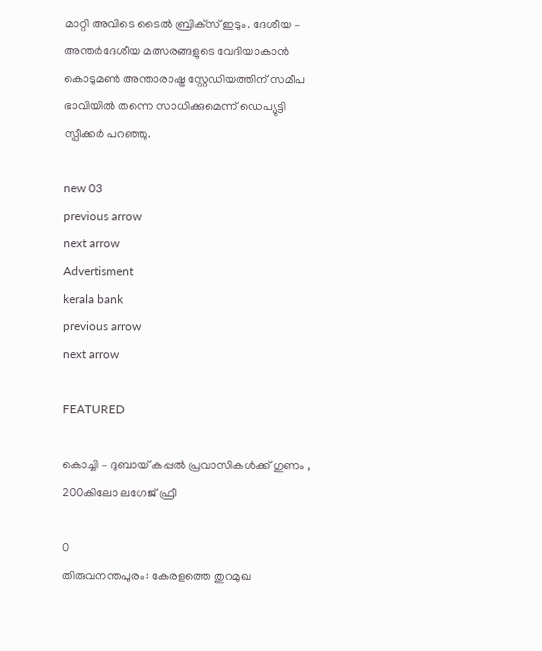മാറ്റി അവിടെ ടൈല്‍ ബ്രിക്‌സ് ഇടും. ദേശീയ – അന്തര്‍ദേശീയ മത്സരങ്ങളുടെ വേദിയാകാന്‍ കൊടുമണ്‍ അന്താരാഷ്ട്ര സ്റ്റേഡിയത്തിന് സമീപ ഭാവിയില്‍ തന്നെ സാധിക്കുമെന്ന് ഡെപ്യുട്ടി സ്പീക്കര്‍ പറഞ്ഞു.

new 03
previous arrow
next arrow
Advertisment
kerala bank
previous arrow
next arrow

FEATURED

കൊച്ചി – ദുബായ് കപ്പൽ പ്രവാസികൾക്ക് ഗുണം , 200കിലോ ലഗേജ് ഫ്രീ

0
തിരുവനന്തപുരം: കേരളത്തെ തുറമുഖ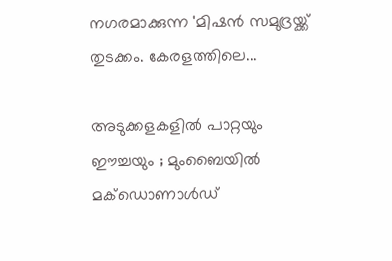നഗരമാക്കുന്ന 'മിഷൻ സമുദ്രയ്ക്ക് തുടക്കം. കേരളത്തിലെ...

അടുക്കളകളിൽ പാറ്റയും ഈച്ചയും ; മുംബൈയിൽ മക്ഡൊണാൾഡ്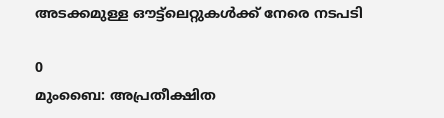അടക്കമുള്ള ഔട്ട്ലെറ്റുകൾക്ക് നേരെ നടപടി

0
മുംബൈ: അപ്രതീക്ഷിത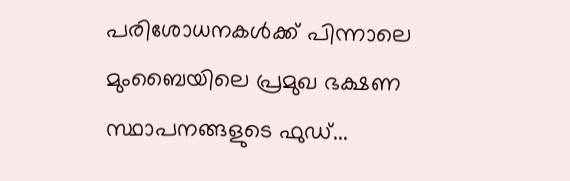പരിശോധനകള്‍ക്ക് പിന്നാലെ മുംബൈയിലെ പ്രമുഖ ഭക്ഷണ സ്ഥാപനങ്ങളുടെ ഫുഡ്...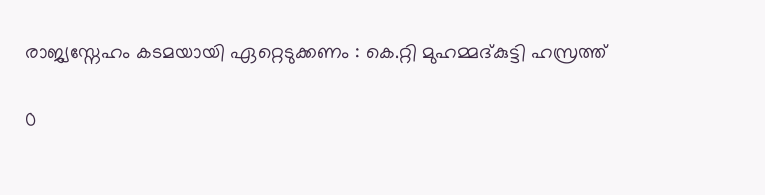രാജ്യസ്നേഹം കടമയായി ഏറ്റെടുക്കണം : കെ.റ്റി മുഹമ്മദ്കുട്ടി ഹസ്രത്ത്

0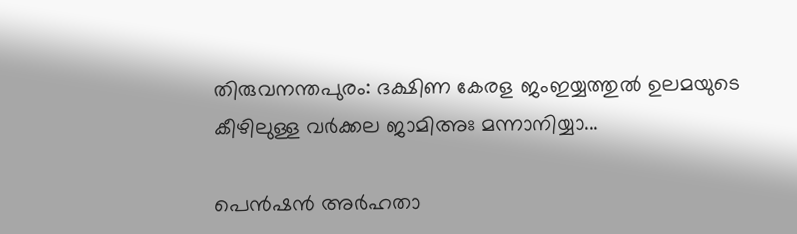തിരുവനന്തപുരം: ദക്ഷിണ കേരള ജംഇയ്യത്തുൽ ഉലമയുടെ കീഴിലുള്ള വർക്കല ജാമിഅഃ മന്നാനിയ്യാ...

പെൻഷൻ അർഹതാ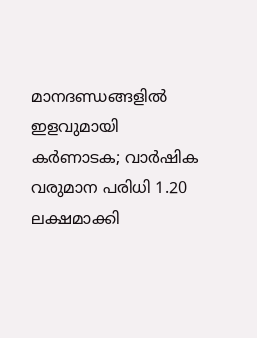മാനദണ്ഡങ്ങളിൽ ഇളവുമായി കർണാടക; വാർഷിക വരുമാന പരിധി 1.20 ലക്ഷമാക്കി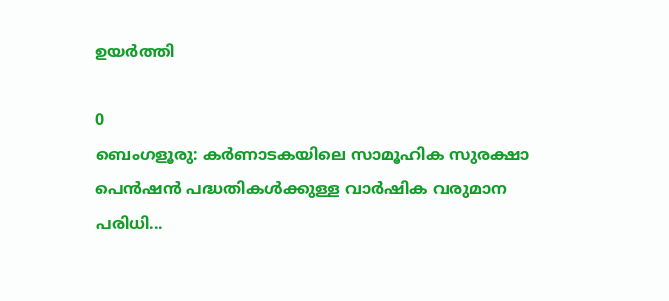ഉയർത്തി

0
ബെംഗളൂരു: കർണാടകയിലെ സാമൂഹിക സുരക്ഷാ പെൻഷൻ പദ്ധതികൾക്കുള്ള വാർഷിക വരുമാന പരിധി...